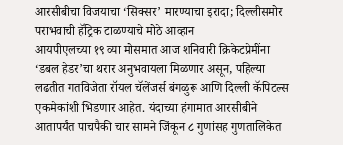आरसीबीचा विजयाचा ‘सिक्सर’ मारण्याचा इरादा; दिल्लीसमोर पराभवाची हॅट्रिक टाळण्याचे मोठे आव्हान
आयपीएलच्या १९ व्या मोसमात आज शनिवारी क्रिकेटप्रेमींना ‘डबल हेडर’चा थरार अनुभवायला मिळणार असून, पहिल्या लढतीत गतविजेता रॉयल चॅलेंजर्स बंगळुरू आणि दिल्ली कॅपिटल्स एकमेकांशी भिडणार आहेत. यंदाच्या हंगामात आरसीबीने आतापर्यंत पाचपैकी चार सामने जिंकून ८ गुणांसह गुणतालिकेत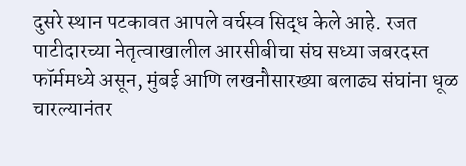दुसरे स्थान पटकावत आपले वर्चस्व सिद्ध केले आहे. रजत पाटीदारच्या नेतृत्वाखालील आरसीबीचा संघ सध्या जबरदस्त फॉर्ममध्ये असून, मुंबई आणि लखनौसारख्या बलाढ्य संघांना धूळ चारल्यानंतर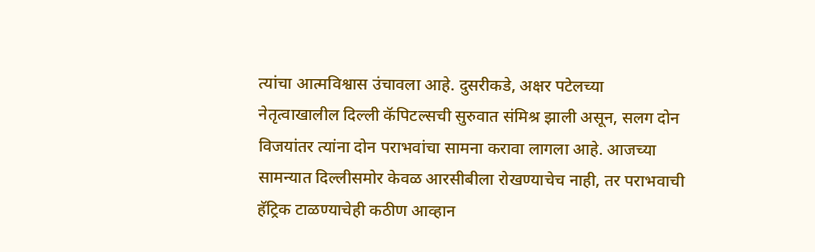त्यांचा आत्मविश्वास उंचावला आहे. दुसरीकडे, अक्षर पटेलच्या नेतृत्वाखालील दिल्ली कॅपिटल्सची सुरुवात संमिश्र झाली असून, सलग दोन विजयांतर त्यांना दोन पराभवांचा सामना करावा लागला आहे. आजच्या सामन्यात दिल्लीसमोर केवळ आरसीबीला रोखण्याचेच नाही, तर पराभवाची हॅट्रिक टाळण्याचेही कठीण आव्हान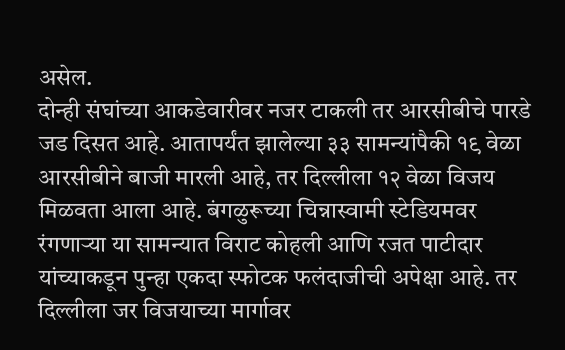असेल.
दोन्ही संघांच्या आकडेवारीवर नजर टाकली तर आरसीबीचे पारडे जड दिसत आहे. आतापर्यंत झालेल्या ३३ सामन्यांपैकी १९ वेळा आरसीबीने बाजी मारली आहे, तर दिल्लीला १२ वेळा विजय मिळवता आला आहे. बंगळुरूच्या चिन्नास्वामी स्टेडियमवर रंगणाऱ्या या सामन्यात विराट कोहली आणि रजत पाटीदार यांच्याकडून पुन्हा एकदा स्फोटक फलंदाजीची अपेक्षा आहे. तर दिल्लीला जर विजयाच्या मार्गावर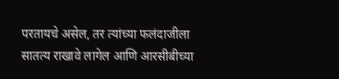परतायचे असेल, तर त्यांच्या फलंदाजीला सातत्य राखावे लागेल आणि आरसीबीच्या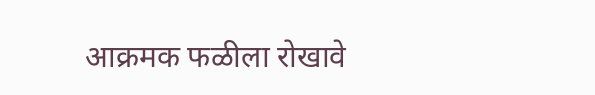आक्रमक फळीला रोखावे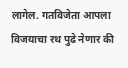लागेल. गतविजेता आपला विजयाचा रथ पुढे नेणार की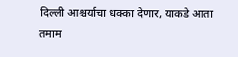दिल्ली आश्चर्याचा धक्का देणार, याकडे आता तमाम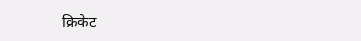क्रिकेट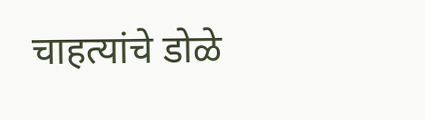चाहत्यांचे डोळे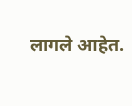लागले आहेत.